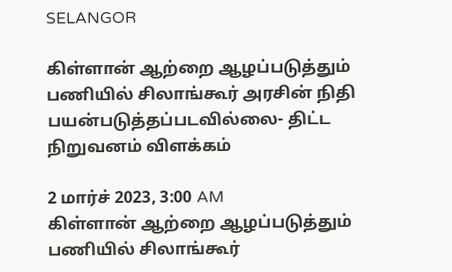SELANGOR

கிள்ளான் ஆற்றை ஆழப்படுத்தும் பணியில் சிலாங்கூர் அரசின் நிதி பயன்படுத்தப்படவில்லை- திட்ட நிறுவனம் விளக்கம்

2 மார்ச் 2023, 3:00 AM
கிள்ளான் ஆற்றை ஆழப்படுத்தும் பணியில் சிலாங்கூர்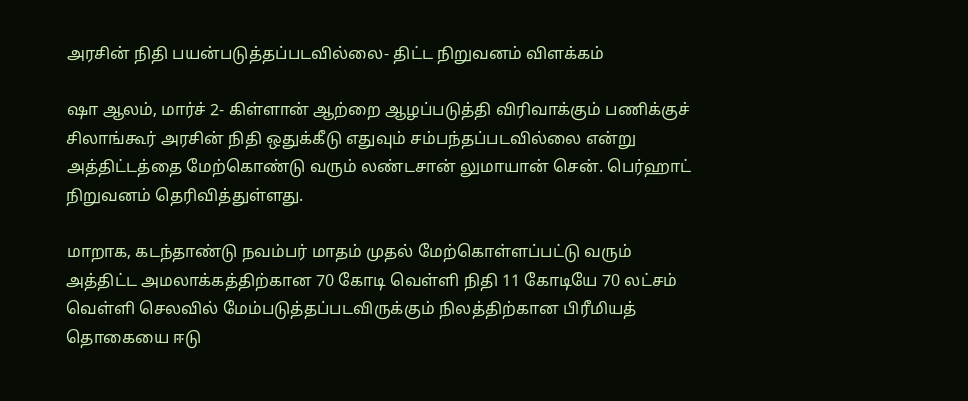அரசின் நிதி பயன்படுத்தப்படவில்லை- திட்ட நிறுவனம் விளக்கம்

ஷா ஆலம், மார்ச் 2- கிள்ளான் ஆற்றை ஆழப்படுத்தி விரிவாக்கும் பணிக்குச் சிலாங்கூர் அரசின் நிதி ஒதுக்கீடு எதுவும் சம்பந்தப்படவில்லை என்று அத்திட்டத்தை மேற்கொண்டு வரும் லண்டசான் லுமாயான் சென். பெர்ஹாட் நிறுவனம் தெரிவித்துள்ளது.

மாறாக, கடந்தாண்டு நவம்பர் மாதம் முதல் மேற்கொள்ளப்பட்டு வரும் அத்திட்ட அமலாக்கத்திற்கான 70 கோடி வெள்ளி நிதி 11 கோடியே 70 லட்சம் வெள்ளி செலவில் மேம்படுத்தப்படவிருக்கும் நிலத்திற்கான பிரீமியத் தொகையை ஈடு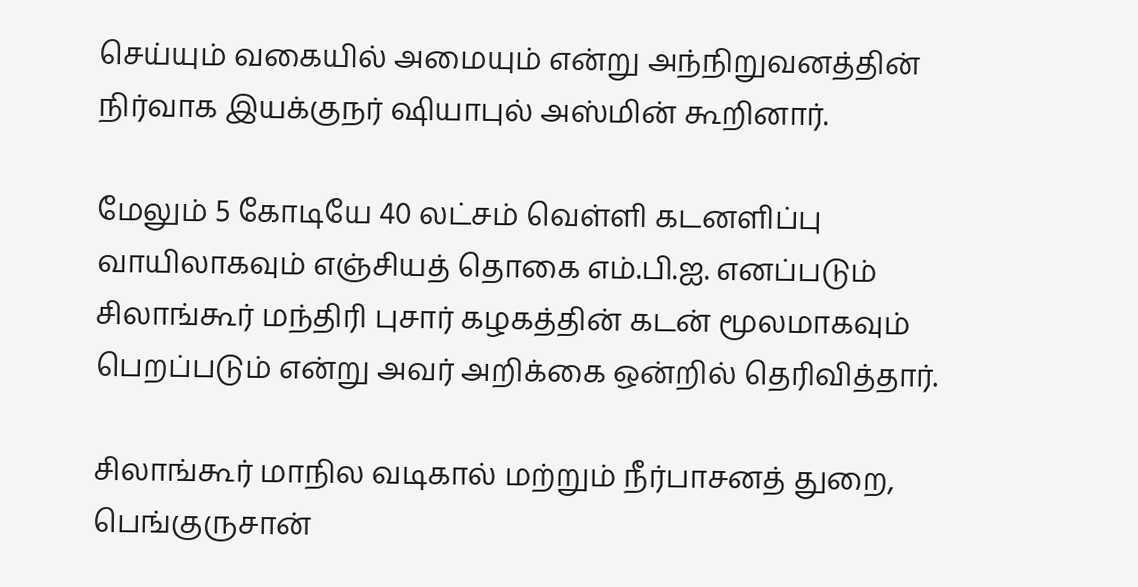செய்யும் வகையில் அமையும் என்று அந்நிறுவனத்தின் நிர்வாக இயக்குநர் ஷியாபுல் அஸ்மின் கூறினார்.

மேலும் 5 கோடியே 40 லட்சம் வெள்ளி கடனளிப்பு வாயிலாகவும் எஞ்சியத் தொகை எம்.பி.ஐ. எனப்படும் சிலாங்கூர் மந்திரி புசார் கழகத்தின் கடன் மூலமாகவும் பெறப்படும் என்று அவர் அறிக்கை ஒன்றில் தெரிவித்தார்.

சிலாங்கூர் மாநில வடிகால் மற்றும் நீர்பாசனத் துறை, பெங்குருசான்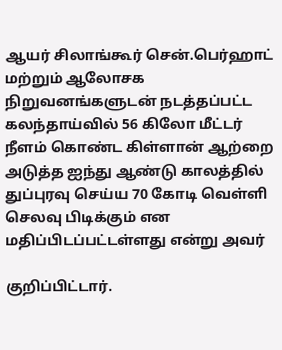ஆயர் சிலாங்கூர் சென்.பெர்ஹாட் மற்றும் ஆலோசக நிறுவனங்களுடன் நடத்தப்பட்ட கலந்தாய்வில் 56 கிலோ மீட்டர் நீளம் கொண்ட கிள்ளான் ஆற்றை அடுத்த ஐந்து ஆண்டு காலத்தில் துப்புரவு செய்ய 70 கோடி வெள்ளி செலவு பிடிக்கும் என மதிப்பிடப்பட்டள்ளது என்று அவர்

குறிப்பிட்டார்.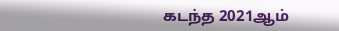கடந்த 2021ஆம்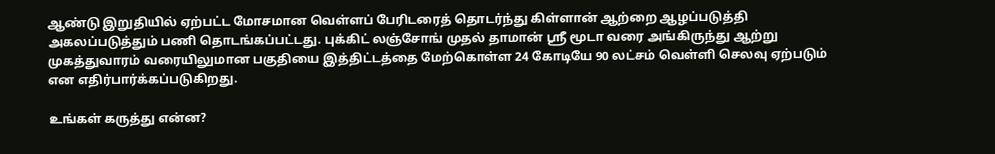ஆண்டு இறுதியில் ஏற்பட்ட மோசமான வெள்ளப் பேரிடரைத் தொடர்ந்து கிள்ளான் ஆற்றை ஆழப்படுத்தி அகலப்படுத்தும் பணி தொடங்கப்பட்டது. புக்கிட் லஞ்சோங் முதல் தாமான் ஸ்ரீ மூடா வரை அங்கிருந்து ஆற்று முகத்துவாரம் வரையிலுமான பகுதியை இத்திட்டத்தை மேற்கொள்ள 24 கோடியே 90 லட்சம் வெள்ளி செலவு ஏற்படும் என எதிர்பார்க்கப்படுகிறது.

உங்கள் கருத்து என்ன?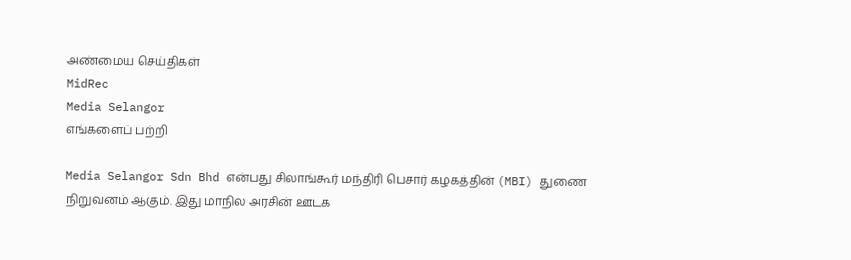அண்மைய செய்திகள்
MidRec
Media Selangor
எங்களைப் பற்றி

Media Selangor Sdn Bhd என்பது சிலாங்கூர் மந்திரி பெசார் கழகத்தின் (MBI) துணை நிறுவனம் ஆகும். இது மாநில அரசின் ஊடக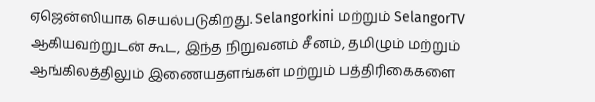ஏஜென்ஸியாக செயல்படுகிறது. Selangorkini மற்றும் SelangorTV ஆகியவற்றுடன் கூட, இந்த நிறுவனம் சீனம், தமிழும் மற்றும் ஆங்கிலத்திலும் இணையதளங்கள் மற்றும் பத்திரிகைகளை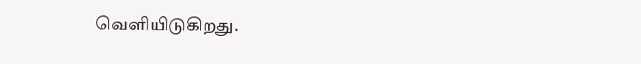வெளியிடுகிறது.